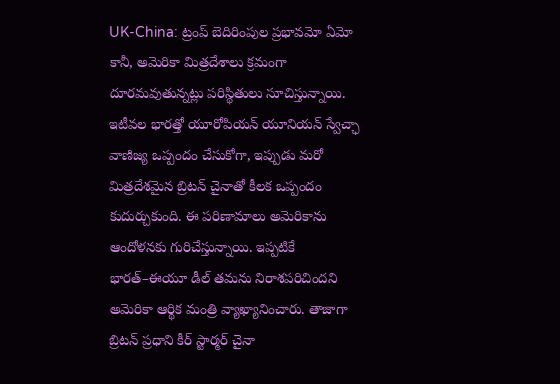UK-China: ట్రంప్ బెదిరింపుల ప్రభావమో ఏమో కానీ, అమెరికా మిత్రదేశాలు క్రమంగా దూరమవుతున్నట్లు పరిస్థితులు సూచిస్తున్నాయి. ఇటీవల భారత్తో యూరోపియన్ యూనియన్ స్వేచ్ఛా వాణిజ్య ఒప్పందం చేసుకోగా, ఇప్పుడు మరో మిత్రదేశమైన బ్రిటన్ చైనాతో కీలక ఒప్పందం కుదుర్చుకుంది. ఈ పరిణామాలు అమెరికాను ఆందోళనకు గురిచేస్తున్నాయి. ఇప్పటికే భారత్–ఈయూ డీల్ తమను నిరాశపరిచిందని అమెరికా ఆర్థిక మంత్రి వ్యాఖ్యానించారు. తాజాగా బ్రిటన్ ప్రధాని కీర్ స్టార్మర్ చైనా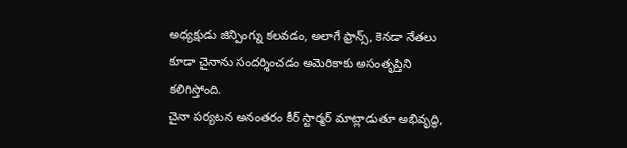అధ్యక్షుడు జిన్పింగ్ను కలవడం, అలాగే ఫ్రాన్స్, కెనడా నేతలు కూడా చైనాను సందర్శించడం అమెరికాకు అసంతృప్తిని కలిగిస్తోంది.
చైనా పర్యటన అనంతరం కీర్ స్టార్మర్ మాట్లాడుతూ అభివృద్ధి,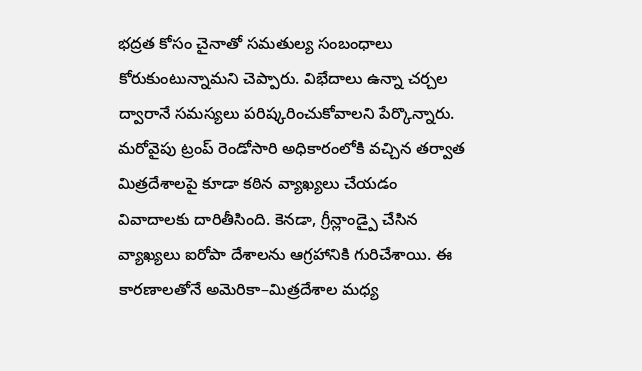భద్రత కోసం చైనాతో సమతుల్య సంబంధాలు కోరుకుంటున్నామని చెప్పారు. విభేదాలు ఉన్నా చర్చల ద్వారానే సమస్యలు పరిష్కరించుకోవాలని పేర్కొన్నారు. మరోవైపు ట్రంప్ రెండోసారి అధికారంలోకి వచ్చిన తర్వాత మిత్రదేశాలపై కూడా కఠిన వ్యాఖ్యలు చేయడం వివాదాలకు దారితీసింది. కెనడా, గ్రీన్లాండ్పై చేసిన వ్యాఖ్యలు ఐరోపా దేశాలను ఆగ్రహానికి గురిచేశాయి. ఈ కారణాలతోనే అమెరికా–మిత్రదేశాల మధ్య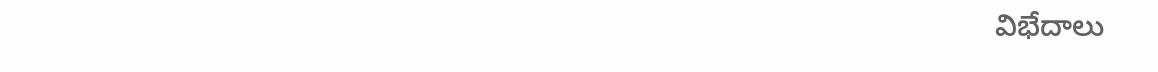విభేదాలు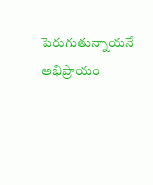పెరుగుతున్నాయనే అభిప్రాయం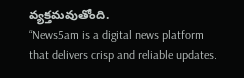వ్యక్తమవుతోంది.
“News5am is a digital news platform that delivers crisp and reliable updates.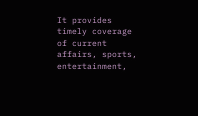It provides timely coverage of current affairs, sports, entertainment,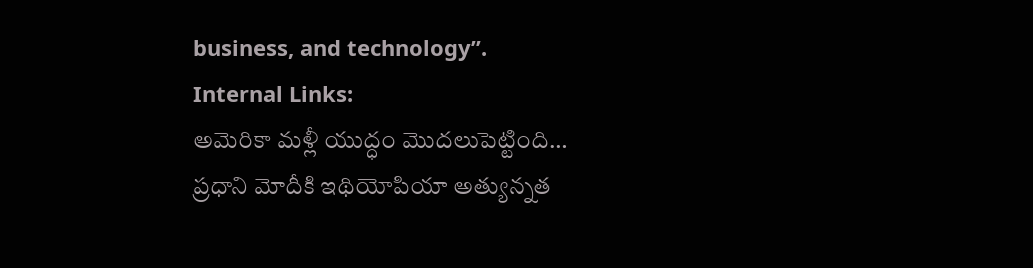business, and technology”.
Internal Links:
అమెరికా మళ్లీ యుద్ధం మొదలుపెట్టింది…
ప్రధాని మోదీకి ఇథియోపియా అత్యున్నత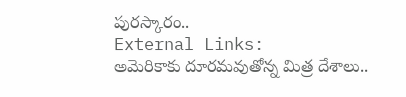పురస్కారం..
External Links:
అమెరికాకు దూరమవుతోన్న మిత్ర దేశాలు..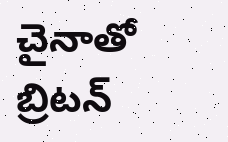చైనాతో బ్రిటన్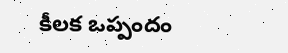కీలక ఒప్పందం